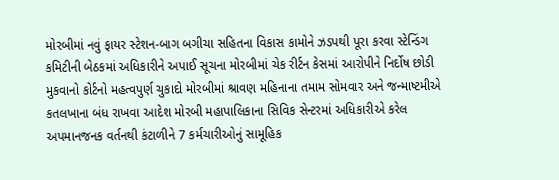મોરબીમાં નવું ફાયર સ્ટેશન-બાગ બગીચા સહિતના વિકાસ કામોને ઝડપથી પૂરા કરવા સ્ટેન્ડિંગ કમિટીની બેઠકમાં અધિકારીને અપાઈ સૂચના મોરબીમાં ચેક રીર્ટન કેસમાં આરોપીને નિર્દોષ છોડી મુકવાનો કોર્ટનો મહત્વપુર્ણ ચુકાદો મોરબીમાં શ્રાવણ મહિનાના તમામ સોમવાર અને જન્માષ્ટમીએ કતલખાના બંધ રાખવા આદેશ મોરબી મહાપાલિકાના સિવિક સેન્ટરમાં અધિકારીએ કરેલ અપમાનજનક વર્તનથી કંટાળીને 7 કર્મચારીઓનું સામૂહિક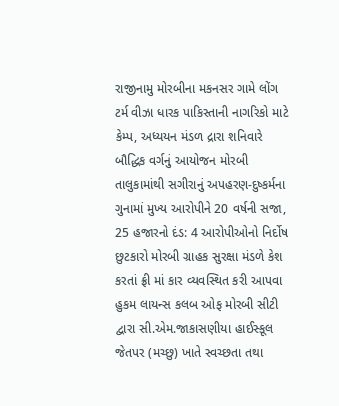રાજીનામુ મોરબીના મકનસર ગામે લોંગ ટર્મ વીઝા ધારક પાકિસ્તાની નાગરિકો માટે કેમ્પ, અધ્યયન મંડળ દ્રારા શનિવારે બૌદ્ધિક વર્ગનું આયોજન મોરબી તાલુકામાંથી સગીરાનું અપહરણ-દુષ્કર્મના ગુનામાં મુખ્ય આરોપીને 20 વર્ષની સજા, 25 હજારનો દંડ: 4 આરોપીઓનો નિર્દોષ છુટકારો મોરબી ગ્રાહક સુરક્ષા મંડળે કેશ કરતાં ફ્રી માં કાર વ્યવસ્થિત કરી આપવા હુકમ લાયન્સ કલબ ઓફ મોરબી સીટી દ્વારા સી.એમ.જાકાસણીયા હાઈસ્કૂલ જેતપર (મચ્છુ) ખાતે સ્વચ્છતા તથા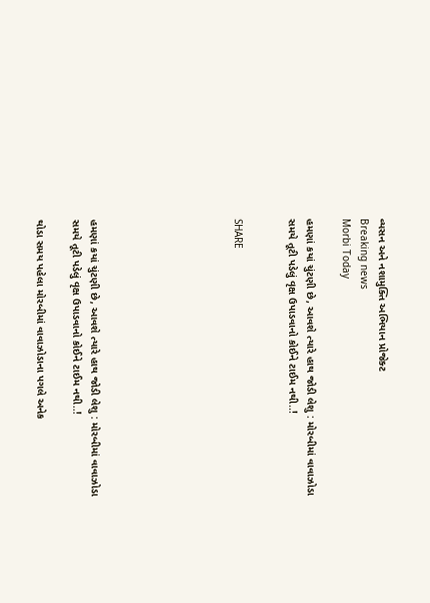વ્યસન અને નશામુક્તિ અભિયાન પ્રોજેક્ટ
Breaking news
Morbi Today

હમણાં કયાં ચુંટણી છે, આવશે ત્યારે હાથ જોડી લેશુ : મોરબીમાં વાવાઝોડા સમયે તૂટી પડેલું વૃક્ષ ઉપાડવાનો કોઈને ટાઈમ નથી..!


SHARE







હમણાં કયાં ચુંટણી છે, આવશે ત્યારે હાથ જોડી લેશુ : મોરબીમાં વાવાઝોડા સમયે તૂટી પડેલું વૃક્ષ ઉપાડવાનો કોઈને ટાઈમ નથી..!

થોડા સમય પહેલા મોરબીમાં વાવાઝોડાના પગલે અનેક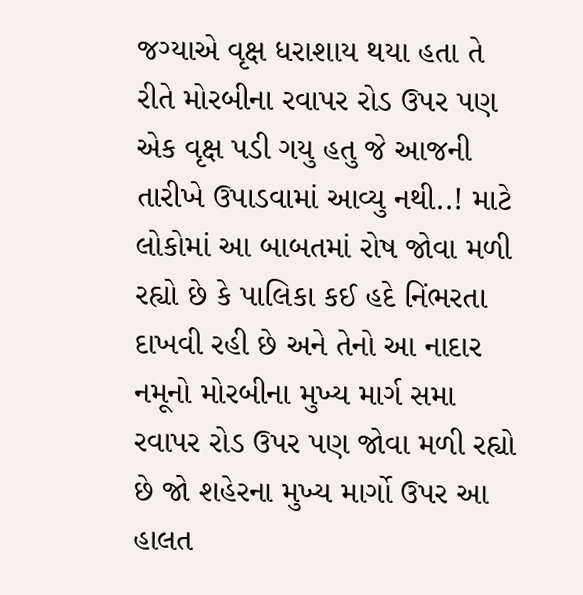જગ્યાએ વૃક્ષ ધરાશાય થયા હતા તે રીતે મોરબીના રવાપર રોડ ઉપર પણ એક વૃક્ષ પડી ગયુ હતુ જે આજની તારીખે ઉપાડવામાં આવ્યુ નથી..! માટે લોકોમાં આ બાબતમાં રોષ જોવા મળી રહ્યો છે કે પાલિકા કઈ હદે નિંભરતા દાખવી રહી છે અને તેનો આ નાદાર નમૂનો મોરબીના મુખ્ય માર્ગ સમા રવાપર રોડ ઉપર પણ જોવા મળી રહ્યો છે જો શહેરના મુખ્ય માર્ગો ઉપર આ હાલત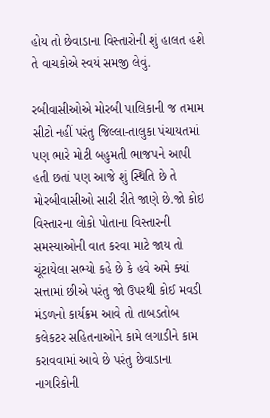હોય તો છેવાડાના વિસ્તારોની શું હાલત હશે તે વાચકોએ સ્વયં સમજી લેવું.

રબીવાસીઓએ મોરબી પાલિકાની જ તમામ સીટો નહીં પરંતુ જિલ્લા-તાલુકા પંચાયતમાં પણ ભારે મોટી બહુમતી ભાજપને આપી હતી છતાં પણ આજે શું સ્થિતિ છે તે મોરબીવાસીઓ સારી રીતે જાણે છે.જો કોઇ વિસ્તારના લોકો પોતાના વિસ્તારની સમસ્યાઓની વાત કરવા માટે જાય તો ચૂંટાયેલા સભ્યો કહે છે કે હવે અમે ક્યાં સત્તામાં છીએ પરંતુ જો ઉપરથી કોઈ મવડી મંડળનો કાર્યક્રમ આવે તો તાબડતોબ કલેકટર સહિતનાઓને કામે લગાડીને કામ કરાવવામાં આવે છે પરંતુ છેવાડાના નાગરિકોની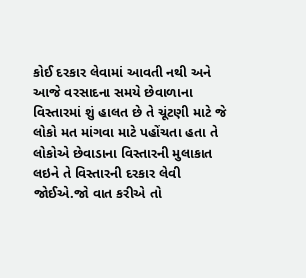કોઈ દરકાર લેવામાં આવતી નથી અને આજે વરસાદના સમયે છેવાળાના વિસ્તારમાં શું હાલત છે તે ચૂંટણી માટે જે લોકો મત માંગવા માટે પહોંચતા હતા તે લોકોએ છેવાડાના વિસ્તારની મુલાકાત લઇને તે વિસ્તારની દરકાર લેવી જોઈએ.જો વાત કરીએ તો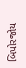બિપોરજોય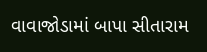વાવાજોડામાં બાપા સીતારામ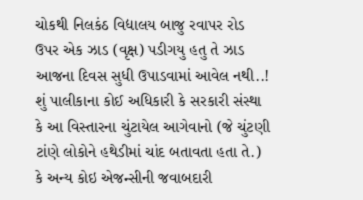ચોકથી નિલકંઠ વિદ્યાલય બાજુ રવાપર રોડ ઉપર એક ઝાડ (વૃક્ષ) પડીગયુ હતુ તે ઝાડ આજના દિવસ સુધી ઉપાડવામાં આવેલ નથી..! શું પાલીકાના કોઈ અધિકારી કે સરકારી સંસ્થા કે આ વિસ્તારના ચુંટાયેલ આગેવાનો (જે ચુંટણી ટાંણે લોકોને હથેડીમાં ચાંદ બતાવતા હતા તે.) કે અન્ય કોઇ એજન્સીની જવાબદારી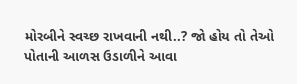મોરબીને સ્વચ્છ રાખવાની નથી..? જો હોય તો તેઓ પોતાની આળસ ઉડાળીને આવા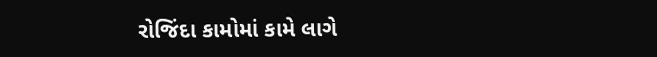રોજિંદા કામોમાં કામે લાગે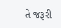તે જરૂરી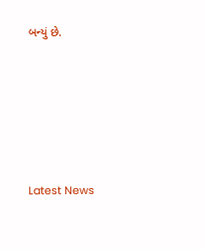બન્યું છે.






Latest News